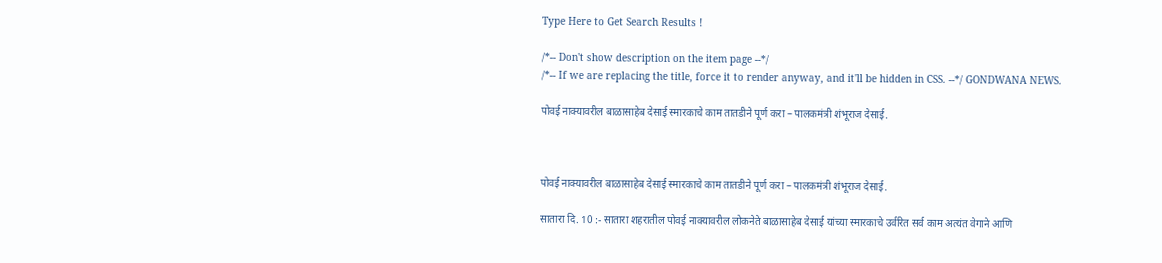Type Here to Get Search Results !

/*-- Don't show description on the item page --*/
/*-- If we are replacing the title, force it to render anyway, and it'll be hidden in CSS. --*/ GONDWANA NEWS.

पोवई नाक्यावरील बाळासाहेब देसाई स्मारकाचे काम तातडीने पूर्ण करा – पालकमंत्री शंभूराज देसाई.



पोवई नाक्यावरील बाळासाहेब देसाई स्मारकाचे काम तातडीने पूर्ण करा – पालकमंत्री शंभूराज देसाई.

सातारा दि. 10 :- सातारा शहरातील पोवई नाक्यावरील लोकनेते बाळासाहेब देसाई यांच्या स्मारकाचे उर्वरित सर्व काम अत्यंत वेगाने आणि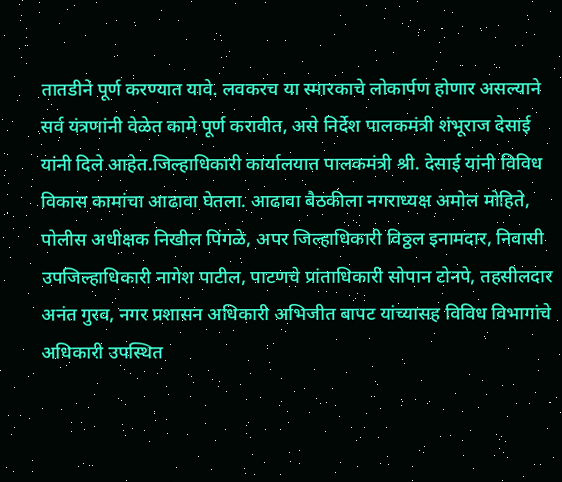तातडीने पूर्ण करण्यात यावे. लवकरच या स्मारकाचे लोकार्पण होणार असल्याने सर्व यंत्रणांनी वेळेत कामे पूर्ण करावीत, असे निर्देश पालकमंत्री शंभूराज देसाई यांनी दिले आहेत.जिल्हाधिकारी कार्यालयात पालकमंत्री श्री. देसाई यांनी विविध विकास कामांचा आढावा घेतला. आढावा बैठकीला नगराध्यक्ष अमोल मोहिते, पोलीस अधीक्षक निखील पिंगळे, अपर जिल्हाधिकारी विठ्ठल इनामदार, निवासी उपजिल्हाधिकारी नागेश पाटील, पाटणचे प्रांताधिकारी सोपान टोनपे, तहसीलदार अनंत गुरव, नगर प्रशासन अधिकारी अभिजीत बापट यांच्यासह विविध विभागांचे अधिकारी उपस्थित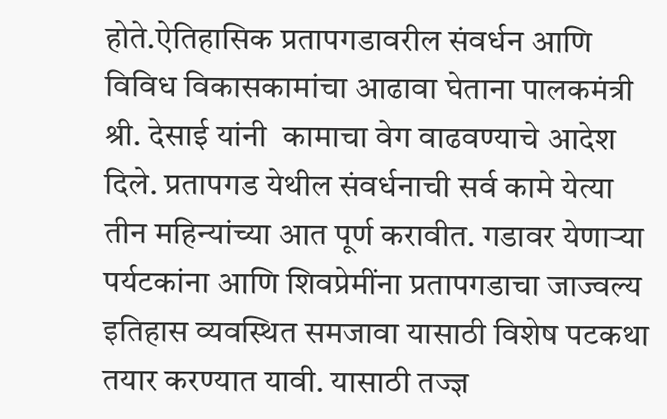होते.ऐतिहासिक प्रतापगडावरील संवर्धन आणि विविध विकासकामांचा आढावा घेताना पालकमंत्री श्री. देसाई यांनी  कामाचा वेग वाढवण्याचे आदेश दिले. प्रतापगड येथील संवर्धनाची सर्व कामे येत्या तीन महिन्यांच्या आत पूर्ण करावीत. गडावर येणाऱ्या पर्यटकांना आणि शिवप्रेमींना प्रतापगडाचा जाज्वल्य इतिहास व्यवस्थित समजावा यासाठी विशेष पटकथा तयार करण्यात यावी. यासाठी तज्ज्ञ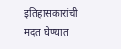इतिहासकारांची मदत घेण्यात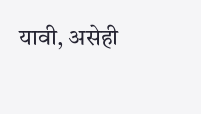यावी, असेही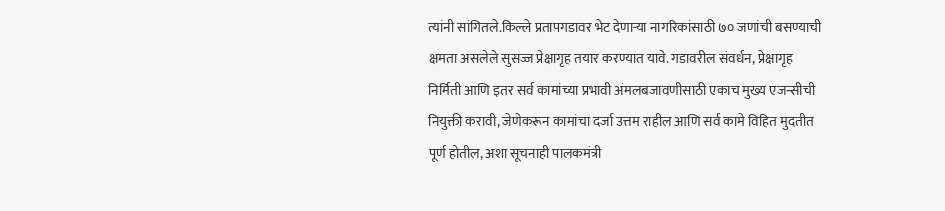त्यांनी सांगितले.किल्ले प्रतापगडावर भेट देणाऱ्या नागरिकांसाठी ७० जणांची बसण्याची क्षमता असलेले सुसज्ज प्रेक्षागृह तयार करण्यात यावे. गडावरील संवर्धन, प्रेक्षागृह निर्मिती आणि इतर सर्व कामांच्या प्रभावी अंमलबजावणीसाठी एकाच मुख्य एजन्सीची नियुक्ती करावी, जेणेकरून कामांचा दर्जा उत्तम राहील आणि सर्व कामे विहित मुदतीत पूर्ण होतील, अशा सूचनाही पालकमंत्री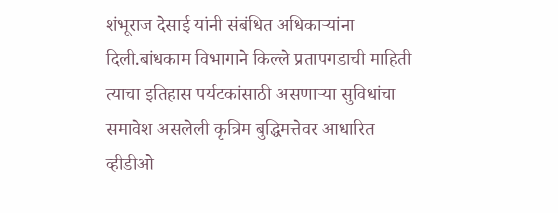शंभूराज देसाई यांनी संबंधित अधिकाऱ्यांना दिली.बांधकाम विभागाने किल्ले प्रतापगडाची माहिती त्याचा इतिहास पर्यटकांसाठी असणाऱ्या सुविधांचा समावेश असलेली कृत्रिम बुद्धिमत्तेवर आधारित व्हीडीओ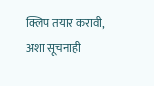क्लिप तयार करावी, अशा सूचनाही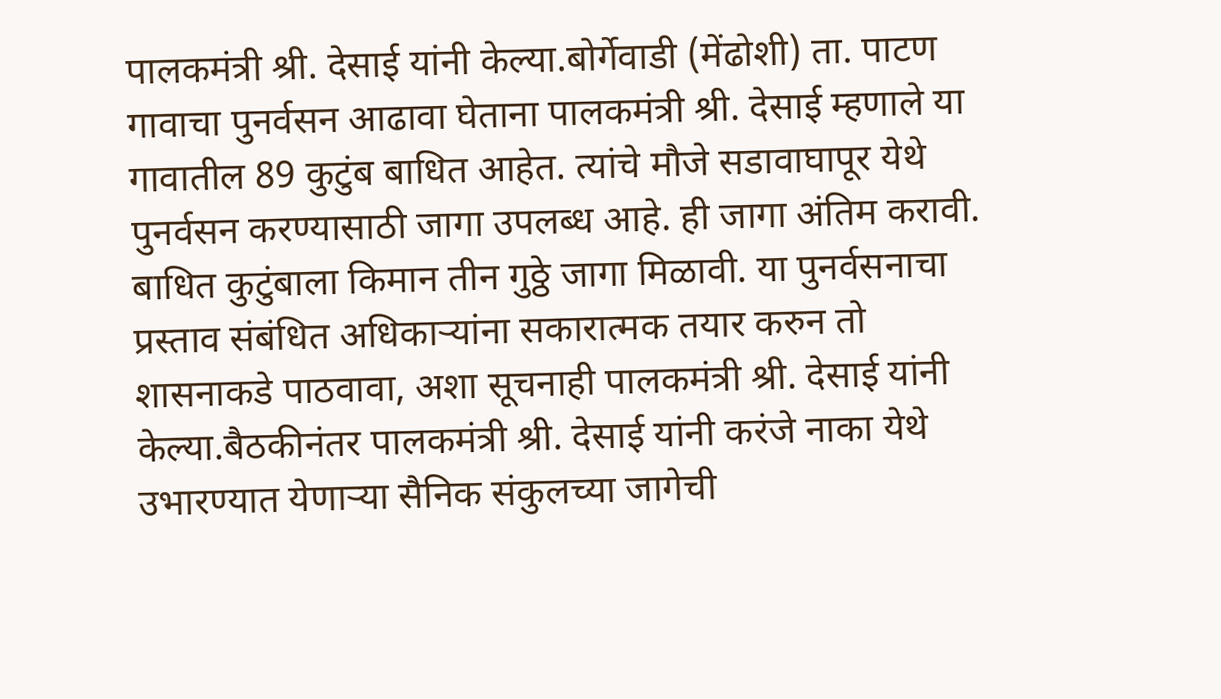पालकमंत्री श्री. देसाई यांनी केल्या.बोर्गेवाडी (मेंढोशी) ता. पाटण गावाचा पुनर्वसन आढावा घेताना पालकमंत्री श्री. देसाई म्हणाले या गावातील 89 कुटुंब बाधित आहेत. त्यांचे मौजे सडावाघापूर येथे पुनर्वसन करण्यासाठी जागा उपलब्ध आहे. ही जागा अंतिम करावी. बाधित कुटुंबाला किमान तीन गुठ्ठे जागा मिळावी. या पुनर्वसनाचा प्रस्ताव संबंधित अधिकाऱ्यांना सकारात्मक तयार करुन तो शासनाकडे पाठवावा, अशा सूचनाही पालकमंत्री श्री. देसाई यांनी केल्या.बैठकीनंतर पालकमंत्री श्री. देसाई यांनी करंजे नाका येथे उभारण्यात येणाऱ्या सैनिक संकुलच्या जागेची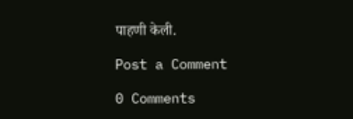पाहणी केली.

Post a Comment

0 Comments